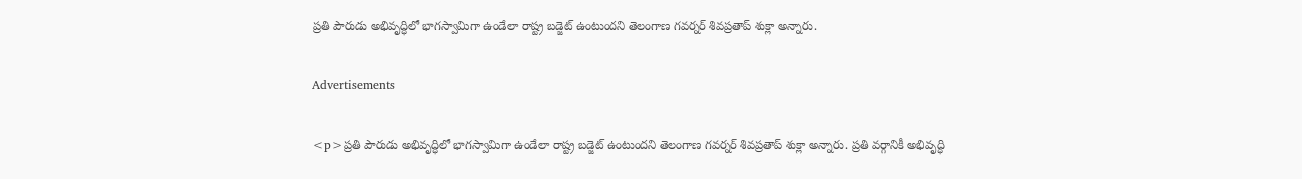ప్రతి పౌరుడు అభివృద్ధిలో భాగస్వామిగా ఉండేలా రాష్ట్ర బడ్జెట్‌ ఉంటుందని తెలంగాణ గవర్నర్‌ శివప్రతాప్‌ శుక్లా అన్నారు.

Advertisements

<p>ప్రతి పౌరుడు అభివృద్ధిలో భాగస్వామిగా ఉండేలా రాష్ట్ర బడ్జెట్‌ ఉంటుందని తెలంగాణ గవర్నర్‌ శివప్రతాప్‌ శుక్లా అన్నారు. ప్రతి వర్గానికీ అభివృద్ధి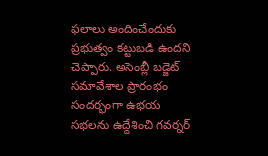ఫలాలు అందించేందుకు ప్రభుత్వం కట్టుబడి ఉందని చెప్పారు. అసెంబ్లీ బడ్జెట్‌ సమావేశాల ప్రారంభం సందర్భంగా ఉభయ సభలను ఉద్దేశించి గవర్నర్‌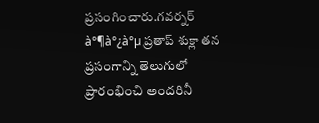ప్రసంగించారు.గవర్నర్ à°¶à°¿à°µ ప్రతాప్ శుక్లా తన ప్రసంగాన్ని తెలుగులో ప్రారంభించి అందరినీ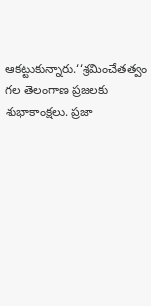ఆకట్టుకున్నారు.‘‘శ్రమించేతత్వం గల తెలంగాణ ప్రజలకు శుభాకాంక్షలు. ప్రజా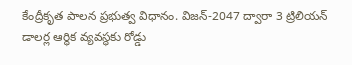కేంద్రీకృత పాలన ప్రభుత్వ విధానం. విజన్‌-2047 ద్వారా 3 ట్రిలియన్‌ డాలర్ల ఆర్థిక వ్యవస్థకు రోడ్డు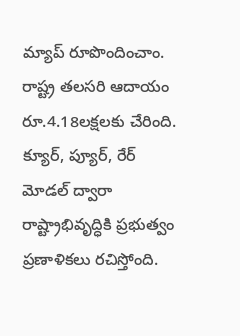మ్యాప్‌ రూపొందించాం. రాష్ట్ర తలసరి ఆదాయం రూ.4.18లక్షలకు చేరింది. క్యూర్‌, ప్యూర్‌, రేర్‌ మోడల్‌ ద్వారా రాష్ట్రాభివృద్ధికి ప్రభుత్వం ప్రణాళికలు రచిస్తోంది.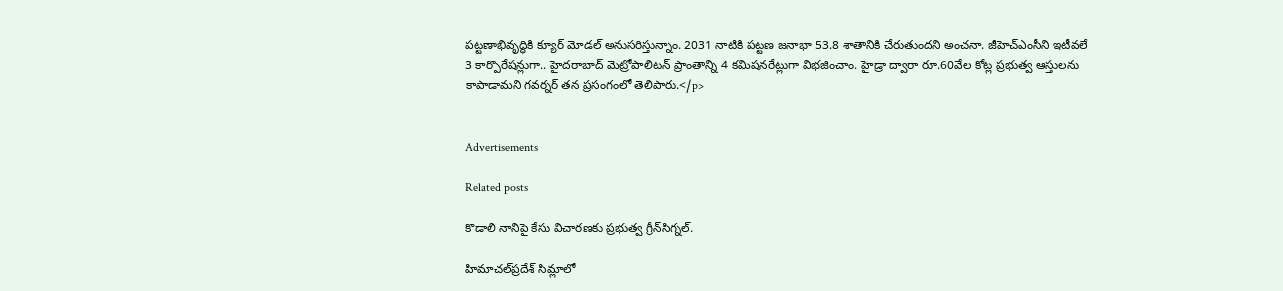పట్టణాభివృద్ధికి క్యూర్‌ మోడల్‌ అనుసరిస్తున్నాం. 2031 నాటికి పట్టణ జనాభా 53.8 శాతానికి చేరుతుందని అంచనా. జీహెచ్‌ఎంసీని ఇటీవలే 3 కార్పొరేషన్లుగా.. హైదరాబాద్‌ మెట్రోపాలిటన్‌ ప్రాంతాన్ని 4 కమిషనరేట్లుగా విభజించాం. హైడ్రా ద్వారా రూ.60వేల కోట్ల ప్రభుత్వ ఆస్తులను కాపాడామని గవర్నర్ తన ప్రసంగంలో తెలిపారు.</p>


Advertisements

Related posts

కొడాలి నానిపై కేసు విచారణకు ప్రభుత్వ గ్రీన్‌సిగ్నల్.

హిమాచల్‌ప్రదేశ్ సిమ్లాలో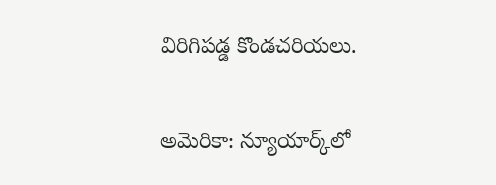విరిగిపడ్డ కొండచరియలు.

అమెరికా: న్యూయార్క్‌లో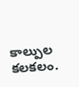కాల్పుల కలకలం.